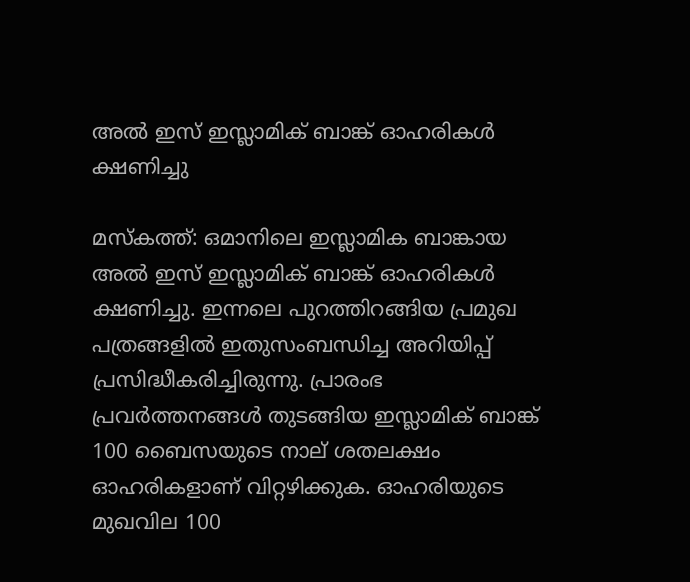അല്‍ ഇസ് ഇസ്ലാമിക് ബാങ്ക് ഓഹരികള്‍ ക്ഷണിച്ചു

മസ്കത്ത്: ഒമാനിലെ ഇസ്ലാമിക ബാങ്കായ അല്‍ ഇസ് ഇസ്ലാമിക് ബാങ്ക് ഓഹരികള്‍ ക്ഷണിച്ചു. ഇന്നലെ പുറത്തിറങ്ങിയ പ്രമുഖ പത്രങ്ങളില്‍ ഇതുസംബന്ധിച്ച അറിയിപ്പ് പ്രസിദ്ധീകരിച്ചിരുന്നു. പ്രാരംഭ പ്രവര്‍ത്തനങ്ങള്‍ തുടങ്ങിയ ഇസ്ലാമിക് ബാങ്ക് 100 ബൈസയുടെ നാല് ശതലക്ഷം ഓഹരികളാണ് വിറ്റഴിക്കുക. ഓഹരിയുടെ മുഖവില 100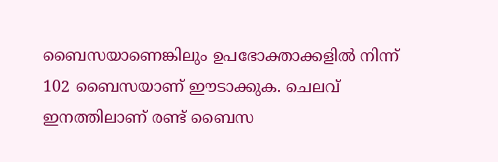ബൈസയാണെങ്കിലും ഉപഭോക്താക്കളില്‍ നിന്ന് 102 ബൈസയാണ് ഈടാക്കുക. ചെലവ് ഇനത്തിലാണ് രണ്ട് ബൈസ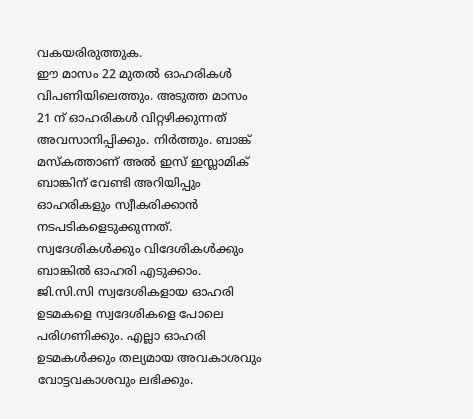വകയരിരുത്തുക.
ഈ മാസം 22 മുതല്‍ ഓഹരികള്‍ വിപണിയിലെത്തും. അടുത്ത മാസം 21 ന് ഓഹരികള്‍ വിറ്റഴിക്കുന്നത് അവസാനിപ്പിക്കും. നിര്‍ത്തും. ബാങ്ക് മസ്കത്താണ് അല്‍ ഇസ് ഇസ്ലാമിക് ബാങ്കിന് വേണ്ടി അറിയിപ്പും ഓഹരികളും സ്വീകരിക്കാന്‍ നടപടികളെടുക്കുന്നത്. സ്വദേശികള്‍ക്കും വിദേശികള്‍ക്കും ബാങ്കില്‍ ഓഹരി എടുക്കാം. ജി.സി.സി സ്വദേശികളായ ഓഹരി ഉടമകളെ സ്വദേശികളെ പോലെ പരിഗണിക്കും. എല്ലാ ഓഹരി ഉടമകള്‍ക്കും തല്യമായ അവകാശവും വോട്ടവകാശവും ലഭിക്കും.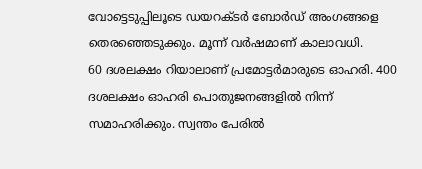വോട്ടെടുപ്പിലൂടെ ഡയറക്ടര്‍ ബോര്‍ഡ് അംഗങ്ങളെ തെരഞ്ഞെടുക്കും. മൂന്ന് വര്‍ഷമാണ് കാലാവധി.
60 ദശലക്ഷം റിയാലാണ് പ്രമോട്ടര്‍മാരുടെ ഓഹരി. 400 ദശലക്ഷം ഓഹരി പൊതുജനങ്ങളില്‍ നിന്ന് സമാഹരിക്കും. സ്വന്തം പേരില്‍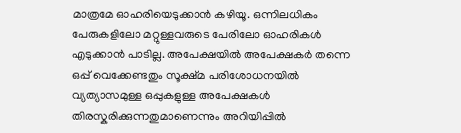മാത്രമേ ഓഹരിയെടുക്കാന്‍ കഴിയൂ. ഒന്നിലധികം പേരുകളിലോ മറ്റുള്ളവരുടെ പേരിലോ ഓഹരികള്‍ എടുക്കാന്‍ പാടില്ല. അപേക്ഷയില്‍ അപേക്ഷകര്‍ തന്നെ ഒപ്പ് വെക്കേണ്ടതും സൂക്ഷ്മ പരിശോധനയില്‍ വ്യത്യാസമുള്ള ഒപ്പുകളുള്ള അപേക്ഷകള്‍ തിരസ്കരിക്കുന്നതുമാണെന്നും അറിയിപ്പില്‍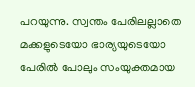പറയുന്നു. സ്വന്തം പേരിലല്ലാതെ മക്കളുടെയോ ഭാര്യയുടെയോ പേരില്‍ പോലും സംയുക്തമായ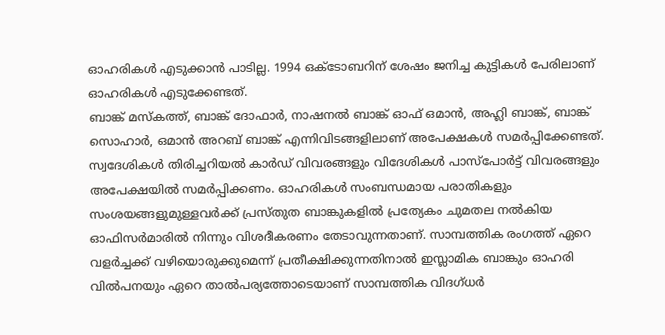ഓഹരികള്‍ എടുക്കാന്‍ പാടില്ല. 1994 ഒക്ടോബറിന് ശേഷം ജനിച്ച കുട്ടികള്‍ പേരിലാണ് ഓഹരികള്‍ എടുക്കേണ്ടത്.
ബാങ്ക് മസ്കത്ത്, ബാങ്ക് ദോഫാര്‍, നാഷനല്‍ ബാങ്ക് ഓഫ് ഒമാന്‍, അഹ്ലി ബാങ്ക്, ബാങ്ക് സൊഹാര്‍, ഒമാന്‍ അറബ് ബാങ്ക് എന്നിവിടങ്ങളിലാണ് അപേക്ഷകള്‍ സമര്‍പ്പിക്കേണ്ടത്. സ്വദേശികള്‍ തിരിച്ചറിയല്‍ കാര്‍ഡ് വിവരങ്ങളും വിദേശികള്‍ പാസ്പോര്‍ട്ട് വിവരങ്ങളും അപേക്ഷയില്‍ സമര്‍പ്പിക്കണം. ഓഹരികള്‍ സംബന്ധമായ പരാതികളും സംശയങ്ങളുമുള്ളവര്‍ക്ക് പ്രസ്തുത ബാങ്കുകളില്‍ പ്രത്യേകം ചുമതല നല്‍കിയ ഓഫിസര്‍മാരില്‍ നിന്നും വിശദീകരണം തേടാവുന്നതാണ്. സാമ്പത്തിക രംഗത്ത് ഏറെ വളര്‍ച്ചക്ക് വഴിയൊരുക്കുമെന്ന് പ്രതീക്ഷിക്കുന്നതിനാല്‍ ഇസ്ലാമിക ബാങ്കും ഓഹരി വില്‍പനയും ഏറെ താല്‍പര്യത്തോടെയാണ് സാമ്പത്തിക വിദഗ്ധര്‍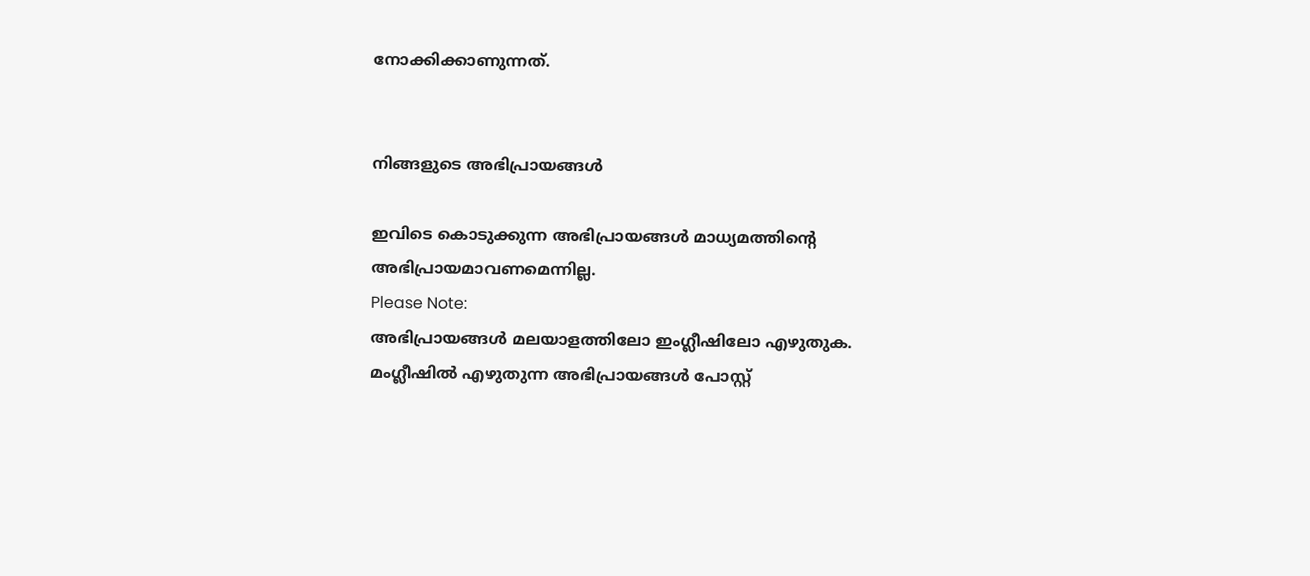നോക്കിക്കാണുന്നത്.


നിങ്ങളുടെ അഭിപ്രായങ്ങള്‍

ഇവിടെ കൊടുക്കുന്ന അഭിപ്രായങ്ങള്‍ മാധ്യമത്തിന്റെ അഭിപ്രായമാവണമെന്നില്ല.
Please Note:
അഭിപ്രായങ്ങള്‍ മലയാളത്തിലോ ഇംഗ്ലീഷിലോ എഴുതുക. മംഗ്ലീഷില്‍ എഴുതുന്ന അഭിപ്രായങ്ങള്‍ പോസ്റ്റ്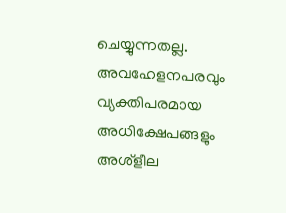ചെയ്യുന്നതല്ല. അവഹേളനപരവും വ്യക്തിപരമായ അധിക്ഷേപങ്ങളും അശ്ളീല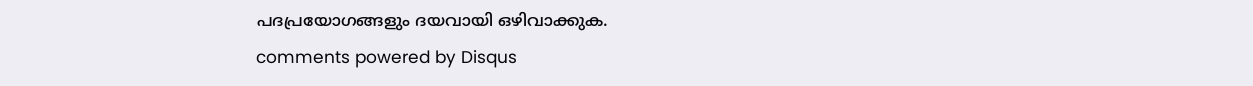പദപ്രയോഗങ്ങളും ദയവായി ഒഴിവാക്കുക.
comments powered by Disqus